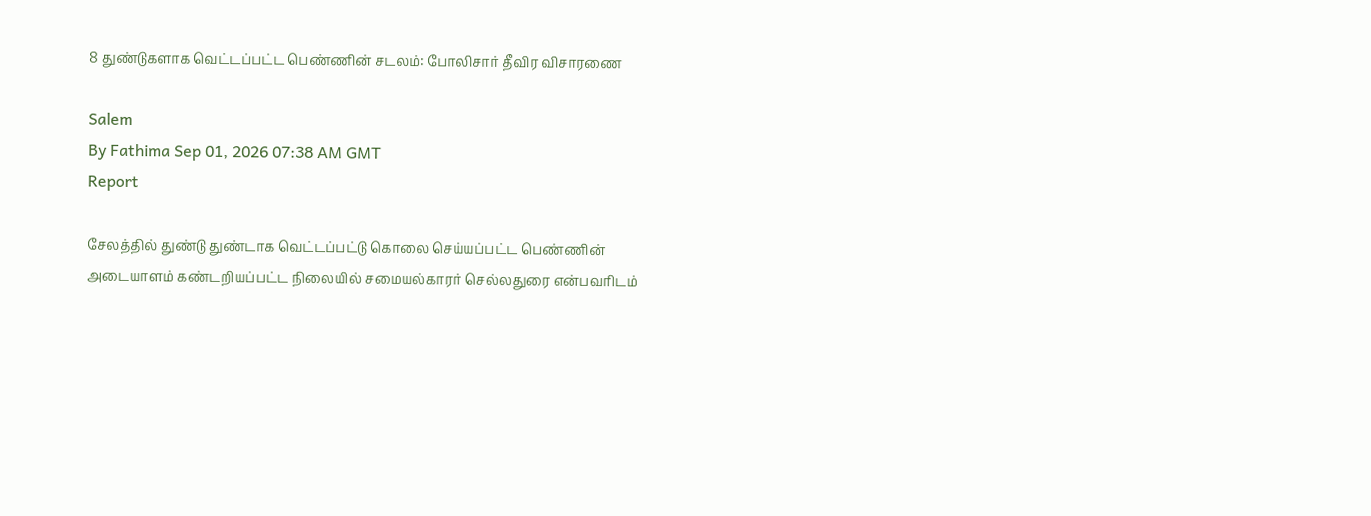8 துண்டுகளாக வெட்டப்பட்ட பெண்ணின் சடலம்: போலிசார் தீவிர விசாரணை

Salem
By Fathima Sep 01, 2026 07:38 AM GMT
Report

சேலத்தில் துண்டு துண்டாக வெட்டப்பட்டு கொலை செய்யப்பட்ட பெண்ணின் அடையாளம் கண்டறியப்பட்ட நிலையில் சமையல்காரர் செல்லதுரை என்பவரிடம்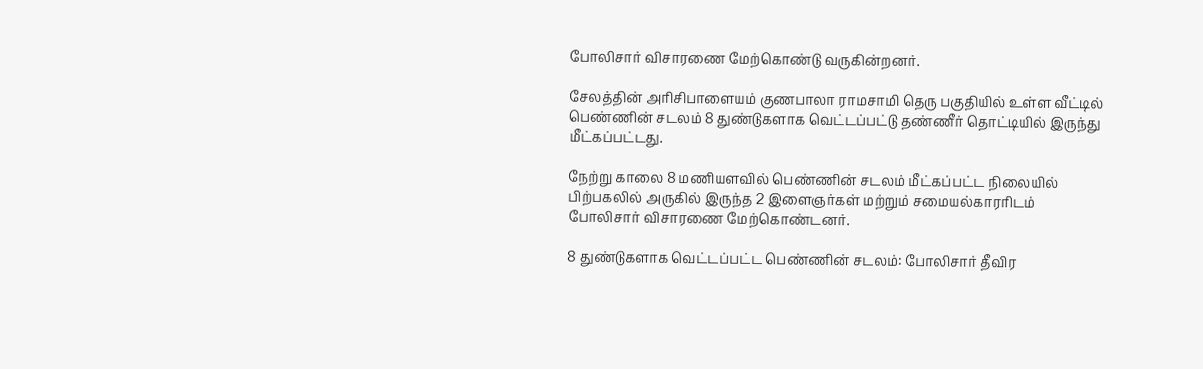போலிசார் விசாரணை மேற்கொண்டு வருகின்றனர்.

சேலத்தின் அரிசிபாளையம் குணபாலா ராமசாமி தெரு பகுதியில் உள்ள வீட்டில் பெண்ணின் சடலம் 8 துண்டுகளாக வெட்டப்பட்டு தண்ணீர் தொட்டியில் இருந்து மீட்கப்பட்டது.

நேற்று காலை 8 மணியளவில் பெண்ணின் சடலம் மீட்கப்பட்ட நிலையில் பிற்பகலில் அருகில் இருந்த 2 இளைஞர்கள் மற்றும் சமையல்காரரிடம் போலிசார் விசாரணை மேற்கொண்டனர்.

8 துண்டுகளாக வெட்டப்பட்ட பெண்ணின் சடலம்: போலிசார் தீவிர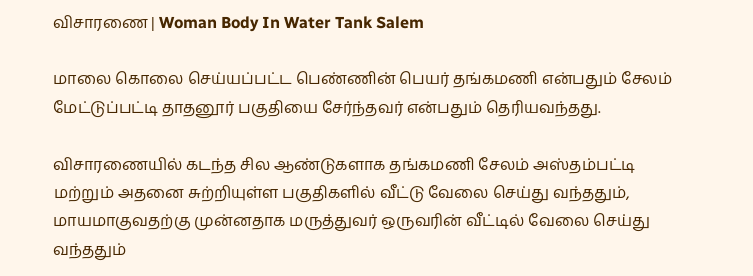விசாரணை | Woman Body In Water Tank Salem

மாலை கொலை செய்யப்பட்ட பெண்ணின் பெயர் தங்கமணி என்பதும் சேலம் மேட்டுப்பட்டி தாதனூர் பகுதியை சேர்ந்தவர் என்பதும் தெரியவந்தது.

விசாரணையில் கடந்த சில ஆண்டுகளாக தங்கமணி சேலம் அஸ்தம்பட்டி மற்றும் அதனை சுற்றியுள்ள பகுதிகளில் வீட்டு வேலை செய்து வந்ததும், மாயமாகுவதற்கு முன்னதாக மருத்துவர் ஒருவரின் வீட்டில் வேலை செய்து வந்ததும்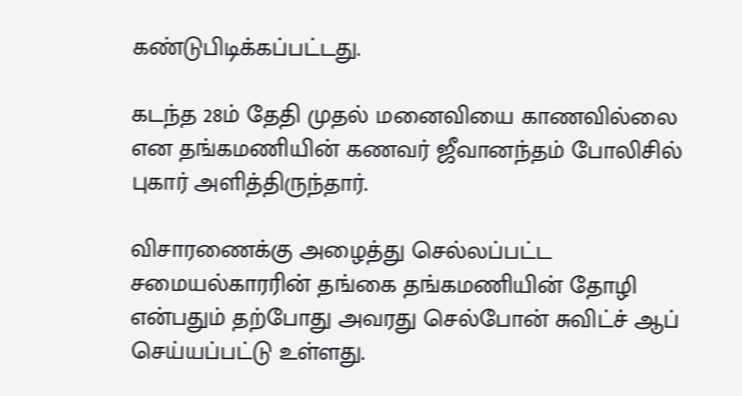கண்டுபிடிக்கப்பட்டது.

கடந்த 28ம் தேதி முதல் மனைவியை காணவில்லை என தங்கமணியின் கணவர் ஜீவானந்தம் போலிசில் புகார் அளித்திருந்தார்.

விசாரணைக்கு அழைத்து செல்லப்பட்ட சமையல்காரரின் தங்கை தங்கமணியின் தோழி என்பதும் தற்போது அவரது செல்போன் சுவிட்ச் ஆப் செய்யப்பட்டு உள்ளது.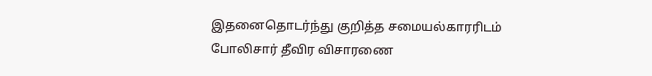இதனைதொடர்ந்து குறித்த சமையல்காரரிடம் போலிசார் தீவிர விசாரணை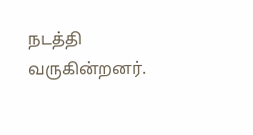நடத்தி வருகின்றனர்.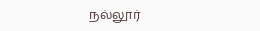நல்லூர்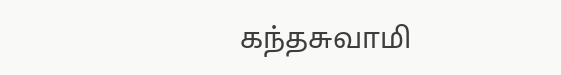கந்தசுவாமி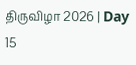திருவிழா 2026 | Day 15